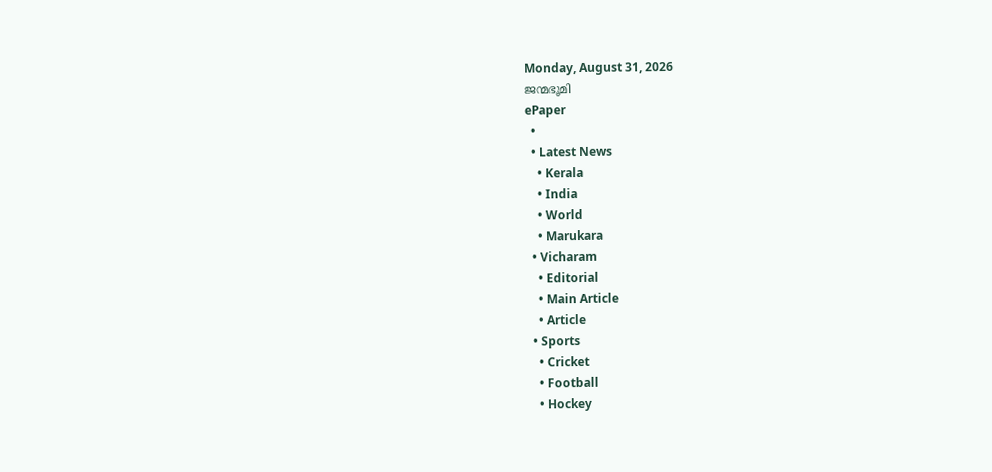Monday, August 31, 2026
ജന്മഭൂമി
ePaper
  •
  • Latest News
    • Kerala
    • India
    • World
    • Marukara
  • Vicharam
    • Editorial
    • Main Article
    • Article
  • Sports
    • Cricket
    • Football
    • Hockey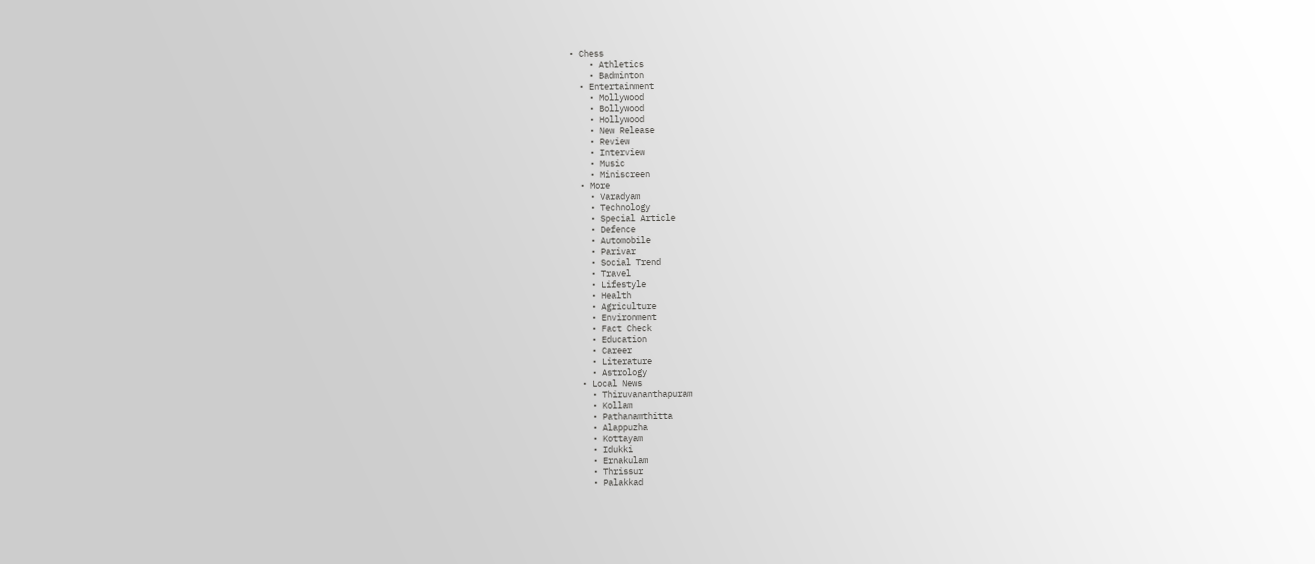• Chess
    • Athletics
    • Badminton
  • Entertainment
    • Mollywood
    • Bollywood
    • Hollywood
    • New Release
    • Review
    • Interview
    • Music
    • Miniscreen
  • More
    • Varadyam
    • Technology
    • Special Article
    • Defence
    • Automobile
    • Parivar
    • Social Trend
    • Travel
    • Lifestyle
    • Health
    • Agriculture
    • Environment
    • Fact Check
    • Education
    • Career
    • Literature
    • Astrology
  • Local News
    • Thiruvananthapuram
    • Kollam
    • Pathanamthitta
    • Alappuzha
    • Kottayam
    • Idukki
    • Ernakulam
    • Thrissur
    • Palakkad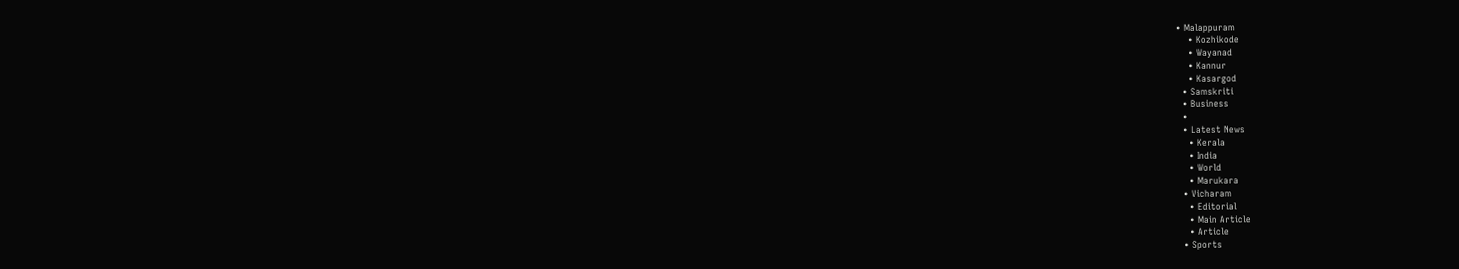• Malappuram
    • Kozhikode
    • Wayanad
    • Kannur
    • Kasargod
  • Samskriti
  • Business
  •
  • Latest News
    • Kerala
    • India
    • World
    • Marukara
  • Vicharam
    • Editorial
    • Main Article
    • Article
  • Sports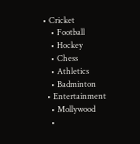• Cricket
    • Football
    • Hockey
    • Chess
    • Athletics
    • Badminton
  • Entertainment
    • Mollywood
    •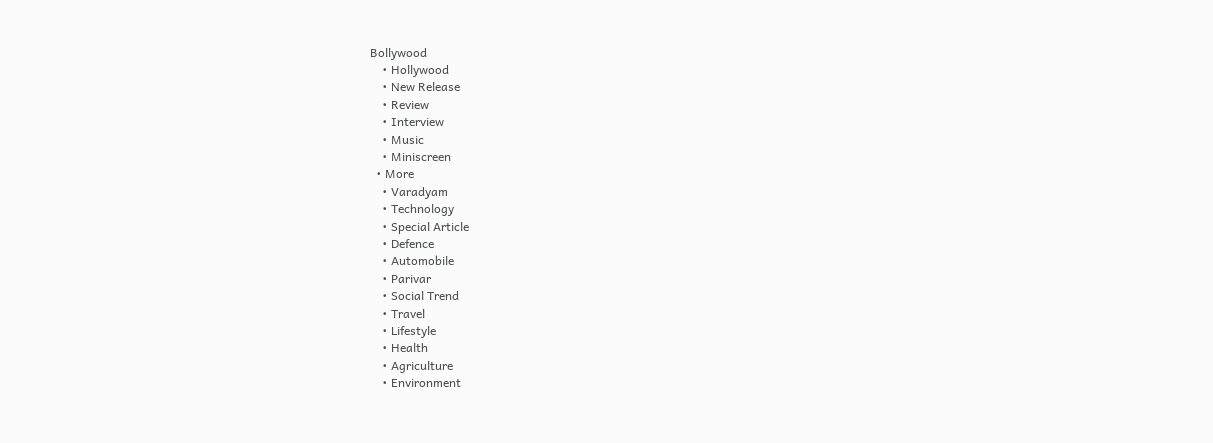Bollywood
    • Hollywood
    • New Release
    • Review
    • Interview
    • Music
    • Miniscreen
  • More
    • Varadyam
    • Technology
    • Special Article
    • Defence
    • Automobile
    • Parivar
    • Social Trend
    • Travel
    • Lifestyle
    • Health
    • Agriculture
    • Environment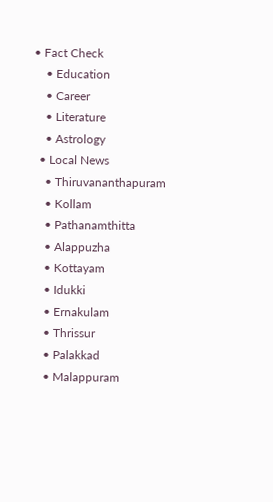• Fact Check
    • Education
    • Career
    • Literature
    • Astrology
  • Local News
    • Thiruvananthapuram
    • Kollam
    • Pathanamthitta
    • Alappuzha
    • Kottayam
    • Idukki
    • Ernakulam
    • Thrissur
    • Palakkad
    • Malappuram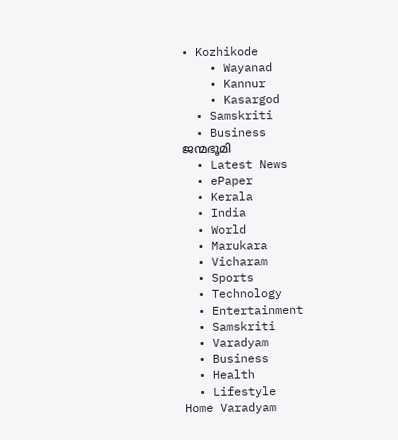• Kozhikode
    • Wayanad
    • Kannur
    • Kasargod
  • Samskriti
  • Business
ജന്മഭൂമി
  • Latest News
  • ePaper
  • Kerala
  • India
  • World
  • Marukara
  • Vicharam
  • Sports
  • Technology
  • Entertainment
  • Samskriti
  • Varadyam
  • Business
  • Health
  • Lifestyle
Home Varadyam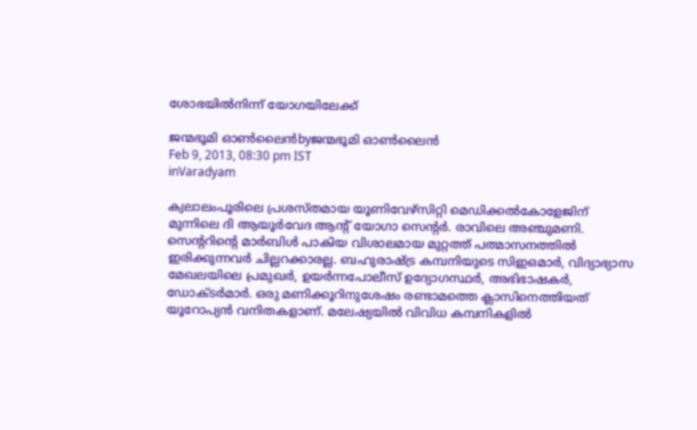ശോഭയില്‍നിന്ന്‌ യോഗയിലേക്ക്‌

ജന്മഭൂമി ഓണ്‍ലൈന്‍byജന്മഭൂമി ഓണ്‍ലൈന്‍
Feb 9, 2013, 08:30 pm IST
inVaradyam

ക്വലാലംപൂരിലെ പ്രശസ്തമായ യൂണിവേഴ്സിറ്റി മെഡിക്കല്‍കോളേജിന്‌ മുന്നിലെ ദി ആയൂര്‍വേദ ആന്റ്‌ യോഗാ സെന്റര്‍. രാവിലെ അഞ്ചുമണി. സെന്ററിന്റെ മാര്‍ബിള്‍ പാകിയ വിശാലമായ മുറ്റത്ത്‌ പത്മാസനത്തില്‍ ഇരിക്കുന്നവര്‍ ചില്ലറക്കാരല്ല. ബഹുരാഷ്‌ട്ര കമ്പനിയുടെ സിഇഒമാര്‍, വിദ്യാഭ്യാസ മേഖലയിലെ പ്രമുഖര്‍, ഉയര്‍ന്നപോലീസ്‌ ഉദ്യോഗസ്ഥര്‍, അഭിഭാഷകര്‍, ഡോക്ടര്‍മാര്‍. ഒരു മണിക്കൂറിനുശേഷം രണ്ടാമത്തെ ക്ലാസിനെത്തിയത്‌ യൂറോപ്യന്‍ വനിതകളാണ്‌. മലേഷ്യയില്‍ വിവിധ കമ്പനികളില്‍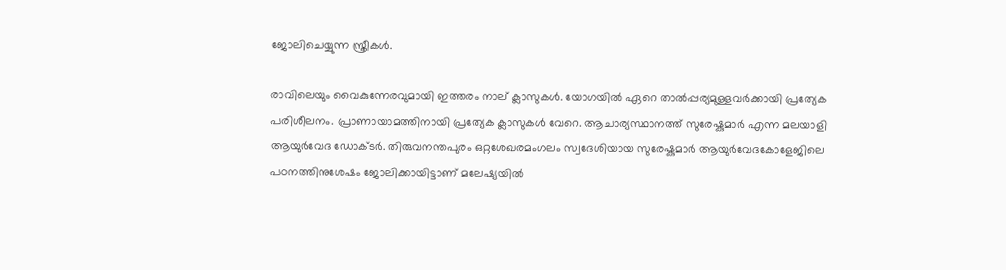ജോലിചെയ്യുന്ന സ്ത്രീകള്‍.

രാവിലെയും വൈകുന്നേരവുമായി ഇത്തരം നാല്‌ ക്ലാസുകള്‍. യോഗയില്‍ ഏറെ താല്‍പ്പര്യമുള്ളവര്‍ക്കായി പ്രത്യേക പരിശീലനം. പ്രാണായാമത്തിനായി പ്രത്യേക ക്ലാസുകള്‍ വേറെ. ആചാര്യസ്ഥാനത്ത്‌ സുരേഷ്കുമാര്‍ എന്ന മലയാളി ആയുര്‍വേദ ഡോക്ടര്‍. തിരുവനന്തപുരം ഒറ്റശേഖരമംഗലം സ്വദേശിയായ സുരേഷ്കുമാര്‍ ആയുര്‍വേദകോളേജിലെ പഠനത്തിനുശേഷം ജോലിക്കായിട്ടാണ്‌ മലേഷ്യയില്‍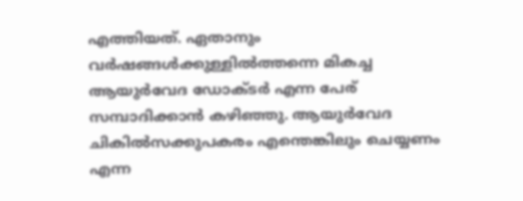എത്തിയത്‌. ഏതാനും വര്‍ഷങ്ങള്‍ക്കുള്ളില്‍ത്തന്നെ മികച്ച ആയുര്‍വേദ ഡോക്ടര്‍ എന്ന പേര്‌ സമ്പാദിക്കാന്‍ കഴിഞ്ഞു. ആയുര്‍വേദ ചികില്‍സക്കുപകരം എന്തെങ്കിലും ചെയ്യണം എന്ന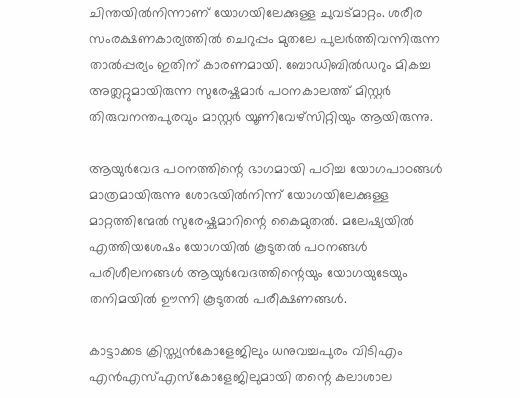ചിന്തയില്‍നിന്നാണ്‌ യോഗയിലേക്കുള്ള ചുവട്മാറ്റം. ശരീര സംരക്ഷണകാര്യത്തില്‍ ചെറുപ്പം മുതലേ പുലര്‍ത്തിവന്നിരുന്ന താല്‍പ്പര്യം ഇതിന്‌ കാരണമായി. ബോഡിബില്‍ഡറും മികച്ച അത്ലറ്റുമായിരുന്ന സുരേഷ്കുമാര്‍ പഠനകാലത്ത്‌ മിസ്റ്റര്‍ തിരുവനന്തപുരവും മാസ്റ്റര്‍ യൂണിവേഴ്സിറ്റിയും ആയിരുന്നു.

ആയുര്‍വേദ പഠനത്തിന്റെ ഭാഗമായി പഠിച്ച യോഗപാഠങ്ങള്‍ മാത്രമായിരുന്നു ശോഭയില്‍നിന്ന്‌ യോഗയിലേക്കുള്ള മാറ്റത്തിന്മേല്‍ സുരേഷ്കുമാറിന്റെ കൈമുതല്‍. മലേഷ്യയില്‍ എത്തിയശേഷം യോഗയില്‍ കൂടുതല്‍ പഠനങ്ങള്‍ പരിശീലനങ്ങള്‍ ആയുര്‍വേദത്തിന്റെയും യോഗയുടേയും തനിമയില്‍ ഊന്നി കൂടുതല്‍ പരീക്ഷണങ്ങള്‍.

കാട്ടാക്കട ക്രിസ്ത്യന്‍കോളേജിലും ധനുവച്ചപുരം വിടിഎം എന്‍എസ്‌എസ്കോളേജിലുമായി തന്റെ കലാശാല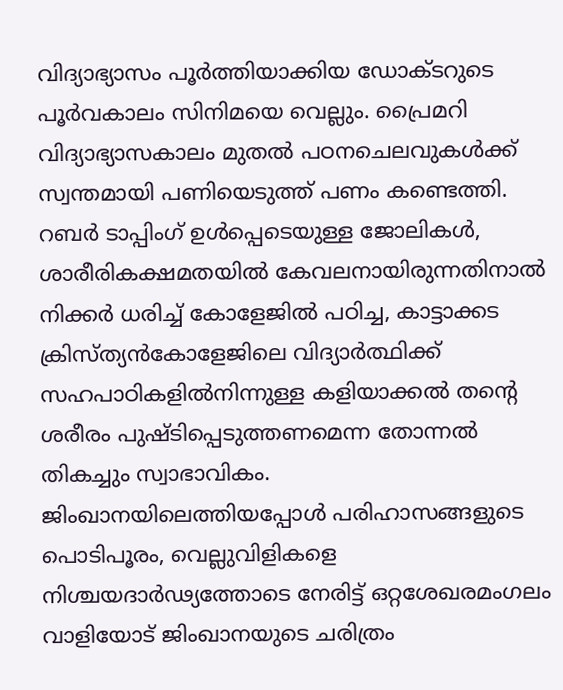വിദ്യാഭ്യാസം പൂര്‍ത്തിയാക്കിയ ഡോക്ടറുടെ പൂര്‍വകാലം സിനിമയെ വെല്ലും. പ്രൈമറി വിദ്യാഭ്യാസകാലം മുതല്‍ പഠനചെലവുകള്‍ക്ക്‌ സ്വന്തമായി പണിയെടുത്ത്‌ പണം കണ്ടെത്തി. റബര്‍ ടാപ്പിംഗ്‌ ഉള്‍പ്പെടെയുള്ള ജോലികള്‍, ശാരീരികക്ഷമതയില്‍ കേവലനായിരുന്നതിനാല്‍ നിക്കര്‍ ധരിച്ച്‌ കോളേജില്‍ പഠിച്ച, കാട്ടാക്കട ക്രിസ്ത്യന്‍കോളേജിലെ വിദ്യാര്‍ത്ഥിക്ക്‌ സഹപാഠികളില്‍നിന്നുള്ള കളിയാക്കല്‍ തന്റെ ശരീരം പുഷ്ടിപ്പെടുത്തണമെന്ന തോന്നല്‍ തികച്ചും സ്വാഭാവികം. ജിംഖാനയിലെത്തിയപ്പോള്‍ പരിഹാസങ്ങളുടെ പൊടിപൂരം, വെല്ലുവിളികളെ നിശ്ചയദാര്‍ഢ്യത്തോടെ നേരിട്ട്‌ ഒറ്റശേഖരമംഗലം വാളിയോട്‌ ജിംഖാനയുടെ ചരിത്രം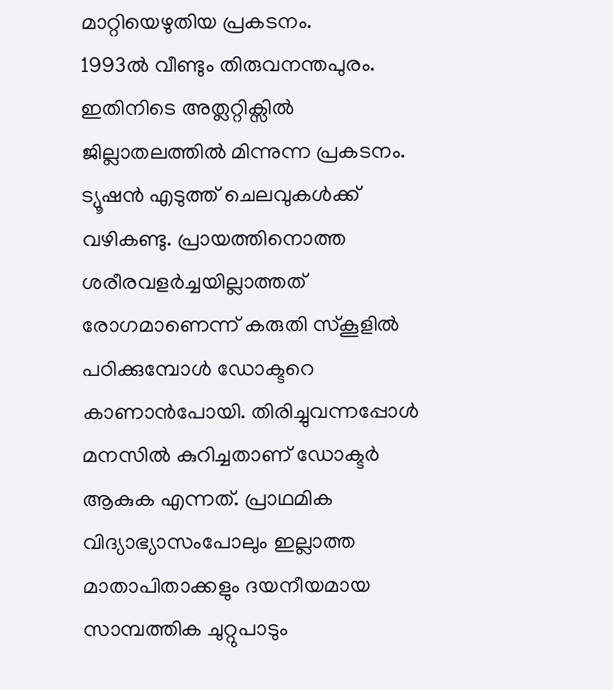മാറ്റിയെഴുതിയ പ്രകടനം.
1993ല്‍ വീണ്ടും തിരുവനന്തപുരം. ഇതിനിടെ അത്ലറ്റിക്സില്‍ ജില്ലാതലത്തില്‍ മിന്നുന്ന പ്രകടനം. ട്യൂഷന്‍ എടുത്ത്‌ ചെലവുകള്‍ക്ക്‌ വഴികണ്ടു. പ്രായത്തിനൊത്ത ശരീരവളര്‍ച്ചയില്ലാത്തത്‌ രോഗമാണെന്ന്‌ കരുതി സ്കൂളില്‍ പഠിക്കുമ്പോള്‍ ഡോക്ടറെ കാണാന്‍പോയി. തിരിച്ചുവന്നപ്പോള്‍ മനസില്‍ കുറിച്ചതാണ്‌ ഡോക്ടര്‍ ആകുക എന്നത്‌. പ്രാഥമിക വിദ്യാഭ്യാസംപോലും ഇല്ലാത്ത മാതാപിതാക്കളും ദയനീയമായ സാമ്പത്തിക ചുറ്റുപാടും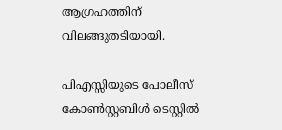ആഗ്രഹത്തിന്‌ വിലങ്ങുതടിയായി.

പിഎസ്സിയുടെ പോലീസ്‌ കോണ്‍സ്റ്റബിള്‍ ടെസ്റ്റില്‍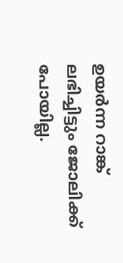ഉയര്‍ന്ന റാങ്ക്‌ ലഭിച്ചിട്ടും ജോലിക്ക്‌ പോയില്ല.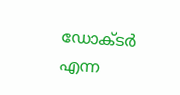ഡോക്ടര്‍ എന്ന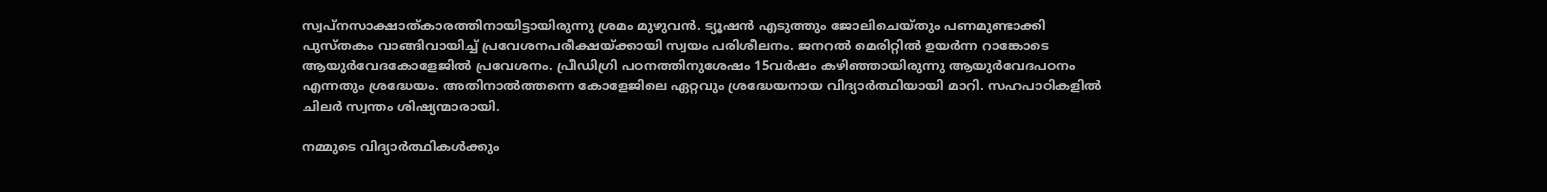സ്വപ്നസാക്ഷാത്കാരത്തിനായിട്ടായിരുന്നു ശ്രമം മുഴുവന്‍. ട്യൂഷന്‍ എടുത്തും ജോലിചെയ്തും പണമുണ്ടാക്കി പുസ്തകം വാങ്ങിവായിച്ച്‌ പ്രവേശനപരീക്ഷയ്‌ക്കായി സ്വയം പരിശീലനം. ജനറല്‍ മെരിറ്റില്‍ ഉയര്‍ന്ന റാങ്കോടെ ആയുര്‍വേദകോളേജില്‍ പ്രവേശനം. പ്രീഡിഗ്രി പഠനത്തിനുശേഷം 15വര്‍ഷം കഴിഞ്ഞായിരുന്നു ആയുര്‍വേദപഠനം എന്നതും ശ്രദ്ധേയം. അതിനാല്‍ത്തന്നെ കോളേജിലെ ഏറ്റവും ശ്രദ്ധേയനായ വിദ്യാര്‍ത്ഥിയായി മാറി. സഹപാഠികളില്‍ ചിലര്‍ സ്വന്തം ശിഷ്യന്മാരായി.

നമ്മുടെ വിദ്യാര്‍ത്ഥികള്‍ക്കും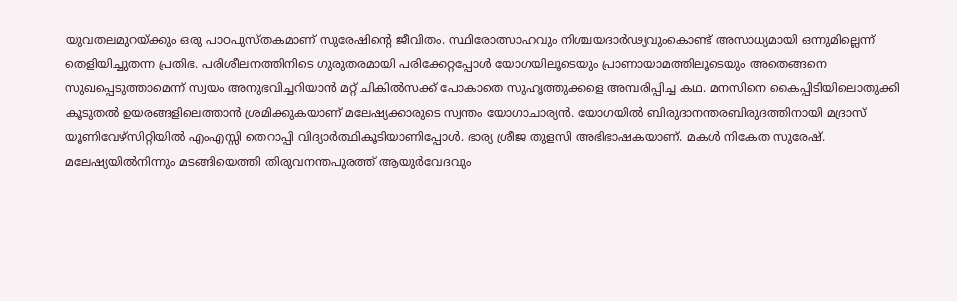യുവതലമുറയ്‌ക്കും ഒരു പാഠപുസ്തകമാണ്‌ സുരേഷിന്റെ ജീവിതം. സ്ഥിരോത്സാഹവും നിശ്ചയദാര്‍ഢ്യവുംകൊണ്ട്‌ അസാധ്യമായി ഒന്നുമില്ലെന്ന്‌ തെളിയിച്ചുതന്ന പ്രതിഭ. പരിശീലനത്തിനിടെ ഗുരുതരമായി പരിക്കേറ്റപ്പോള്‍ യോഗയിലൂടെയും പ്രാണായാമത്തിലൂടെയും അതെങ്ങനെ സുഖപ്പെടുത്താമെന്ന്‌ സ്വയം അനുഭവിച്ചറിയാന്‍ മറ്റ്‌ ചികില്‍സക്ക്‌ പോകാതെ സുഹൃത്തുക്കളെ അമ്പരിപ്പിച്ച കഥ. മനസിനെ കൈപ്പിടിയിലൊതുക്കി കൂടുതല്‍ ഉയരങ്ങളിലെത്താന്‍ ശ്രമിക്കുകയാണ്‌ മലേഷ്യക്കാരുടെ സ്വന്തം യോഗാചാര്യന്‍. യോഗയില്‍ ബിരുദാനന്തരബിരുദത്തിനായി മദ്രാസ്‌ യൂണിവേഴ്സിറ്റിയില്‍ എംഎസ്സി തെറാപ്പി വിദ്യാര്‍ത്ഥികൂടിയാണിപ്പോള്‍. ഭാര്യ ശ്രീജ തുളസി അഭിഭാഷകയാണ്‌. മകള്‍ നികേത സുരേഷ്‌. മലേഷ്യയില്‍നിന്നും മടങ്ങിയെത്തി തിരുവനന്തപുരത്ത്‌ ആയുര്‍വേദവും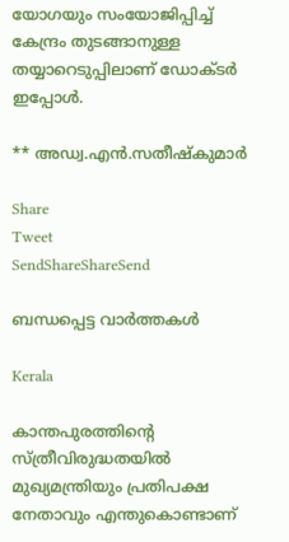യോഗയും സംയോജിപ്പിച്ച്‌ കേന്ദ്രം തുടങ്ങാനുള്ള തയ്യാറെടുപ്പിലാണ്‌ ഡോക്ടര്‍ ഇപ്പോള്‍.

** അഡ്വ.എന്‍.സതീഷ്കുമാര്‍

Share
Tweet
SendShareShareSend

ബന്ധപ്പെട്ട വാര്‍ത്തകള്‍

Kerala

കാന്തപുരത്തിന്റെ സ്ത്രീവിരുദ്ധതയില്‍ മുഖ്യമന്ത്രിയും പ്രതിപക്ഷ നേതാവും എന്തുകൊണ്ടാണ്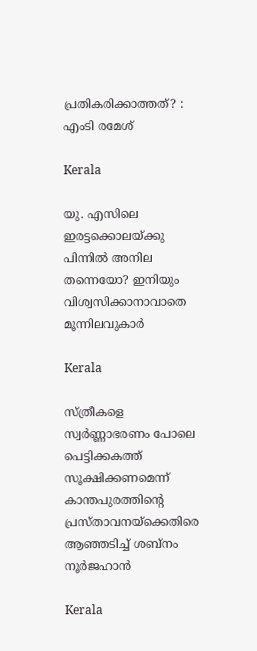പ്രതികരിക്കാത്തത്? : എംടി രമേശ്

Kerala

യു. എസിലെ ഇരട്ടക്കൊലയ്‌ക്കു പിന്നില്‍ അനില തന്നെയോ? ഇനിയും വിശ്വസിക്കാനാവാതെ മൂന്നിലവുകാര്‍

Kerala

സ്ത്രീകളെ സ്വര്‍ണ്ണാഭരണം പോലെ പെട്ടിക്കകത്ത് സൂക്ഷിക്കണമെന്ന് കാന്തപുരത്തിന്റെ പ്രസ്താവനയ്‌ക്കെതിരെ ആഞ്ഞടിച്ച് ശബ്നം നൂര്‍ജഹാന്‍

Kerala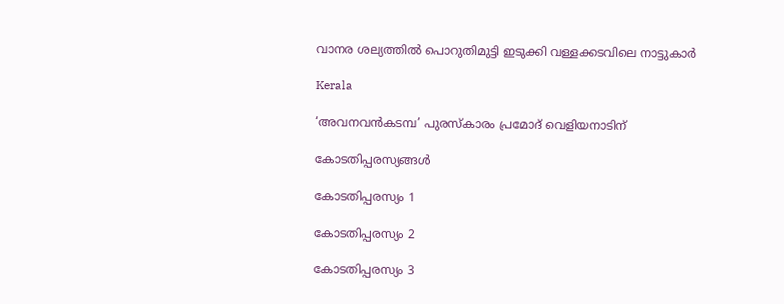വാനര ശല്യത്തില്‍ പൊറുതിമുട്ടി ഇടുക്കി വള്ളക്കടവിലെ നാട്ടുകാര്‍

Kerala

‘അവനവൻകടമ്പ’ പുരസ്‌കാരം പ്രമോദ് വെളിയനാടിന്

കോടതിപ്പരസ്യങ്ങള്‍

കോടതിപ്പരസ്യം 1

കോടതിപ്പരസ്യം 2

കോടതിപ്പരസ്യം 3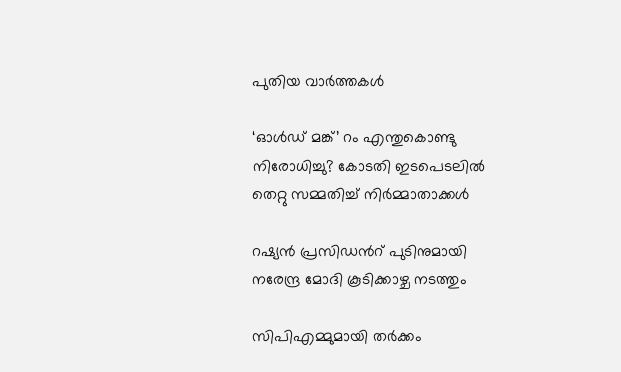പുതിയ വാര്‍ത്തകള്‍

‘ഓള്‍ഡ് മങ്ക്’ റം എന്തുകൊണ്ടു നിരോധിച്ചു? കോടതി ഇടപെടലില്‍ തെറ്റു സമ്മതിച്ച് നിര്‍മ്മാതാക്കള്‍

റഷ്യന്‍ പ്രസിഡന്‍റ് പുടിനുമായി നരേന്ദ്ര മോദി കൂടിക്കാഴ്ച നടത്തും

സിപിഎമ്മുമായി തര്‍ക്കം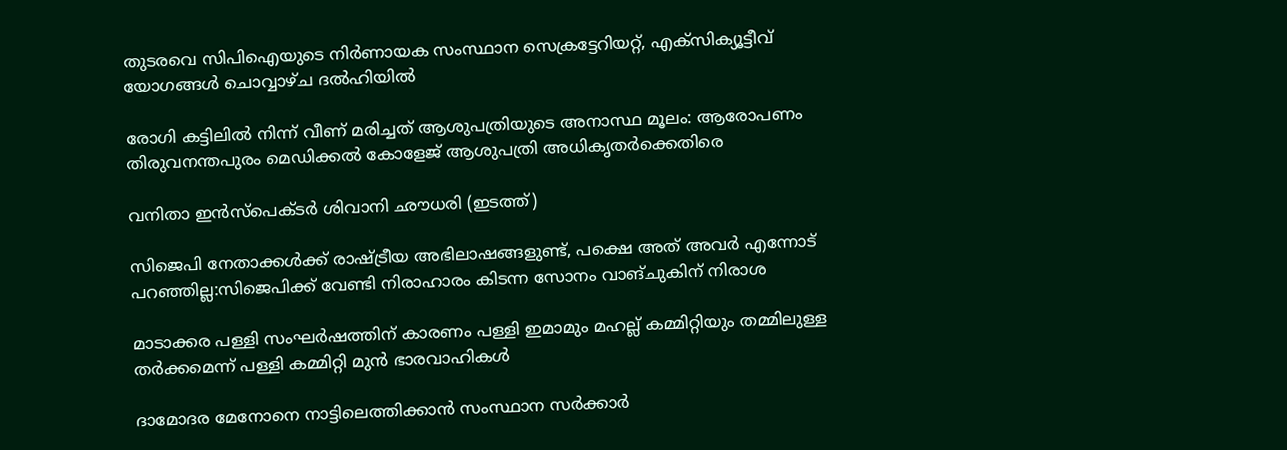തുടരവെ സിപിഐയുടെ നിര്‍ണായക സംസ്ഥാന സെക്രട്ടേറിയറ്റ്, എക്‌സിക്യൂട്ടീവ് യോഗങ്ങള്‍ ചൊവ്വാഴ്ച ദല്‍ഹിയില്‍

രോഗി കട്ടിലില്‍ നിന്ന് വീണ് മരിച്ചത് ആശുപത്രിയുടെ അനാസ്ഥ മൂലം: ആരോപണം തിരുവനന്തപുരം മെഡിക്കല്‍ കോളേജ് ആശുപത്രി അധികൃതര്‍ക്കെതിരെ

വനിതാ ഇന്‍സ്പെക്ടര്‍ ശിവാനി ഛൗധരി (ഇടത്ത്)

സിജെപി നേതാക്കള്‍ക്ക് രാഷ്‌ട്രീയ അഭിലാഷങ്ങളുണ്ട്, പക്ഷെ അത് അവര്‍ എന്നോട് പറഞ്ഞില്ല:സിജെപിക്ക് വേണ്ടി നിരാഹാരം കിടന്ന സോനം വാങ്ചുകിന് നിരാശ

മാടാക്കര പള്ളി സംഘര്‍ഷത്തിന് കാരണം പള്ളി ഇമാമും മഹല്ല് കമ്മിറ്റിയും തമ്മിലുള്ള തര്‍ക്കമെന്ന് പള്ളി കമ്മിറ്റി മുന്‍ ഭാരവാഹികള്‍

ദാമോദര മേനോനെ നാട്ടിലെത്തിക്കാന്‍ സംസ്ഥാന സര്‍ക്കാര്‍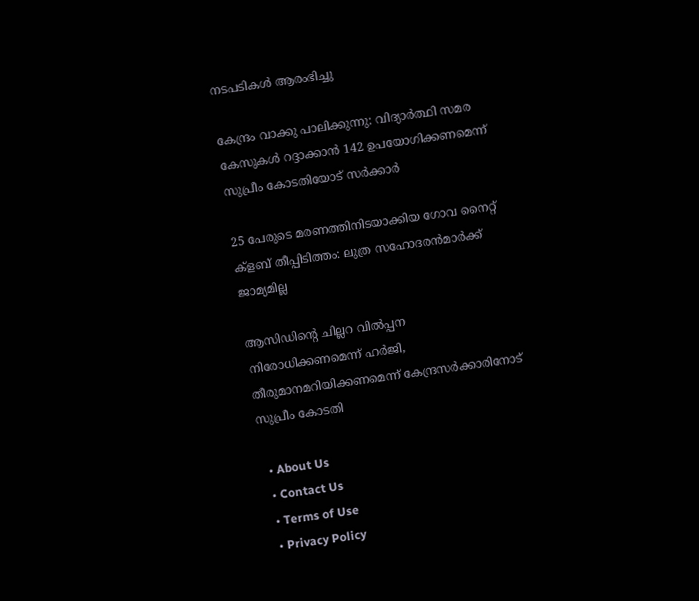നടപടികള്‍ ആരംഭിച്ചു

കേന്ദ്രം വാക്കു പാലിക്കുന്നു: വിദ്യാര്‍ത്ഥി സമര കേസുകള്‍ റദ്ദാക്കാന്‍ 142 ഉപയോഗിക്കണമെന്ന് സുപ്രീം കോടതിയോട് സര്‍ക്കാര്‍

25 പേരുടെ മരണത്തിനിടയാക്കിയ ഗോവ നൈറ്റ് ക്‌ളബ് തീപ്പിടിത്തം: ലുത്ര സഹോദരന്‍മാര്‍ക്ക് ജാമ്യമില്ല

ആസിഡിന്റെ ചില്ലറ വില്‍പ്പന നിരോധിക്കണമെന്ന് ഹര്‍ജി, തീരുമാനമറിയിക്കണമെന്ന് കേന്ദ്രസര്‍ക്കാരിനോട് സുപ്രീം കോടതി

  • About Us
  • Contact Us
  • Terms of Use
  • Privacy Policy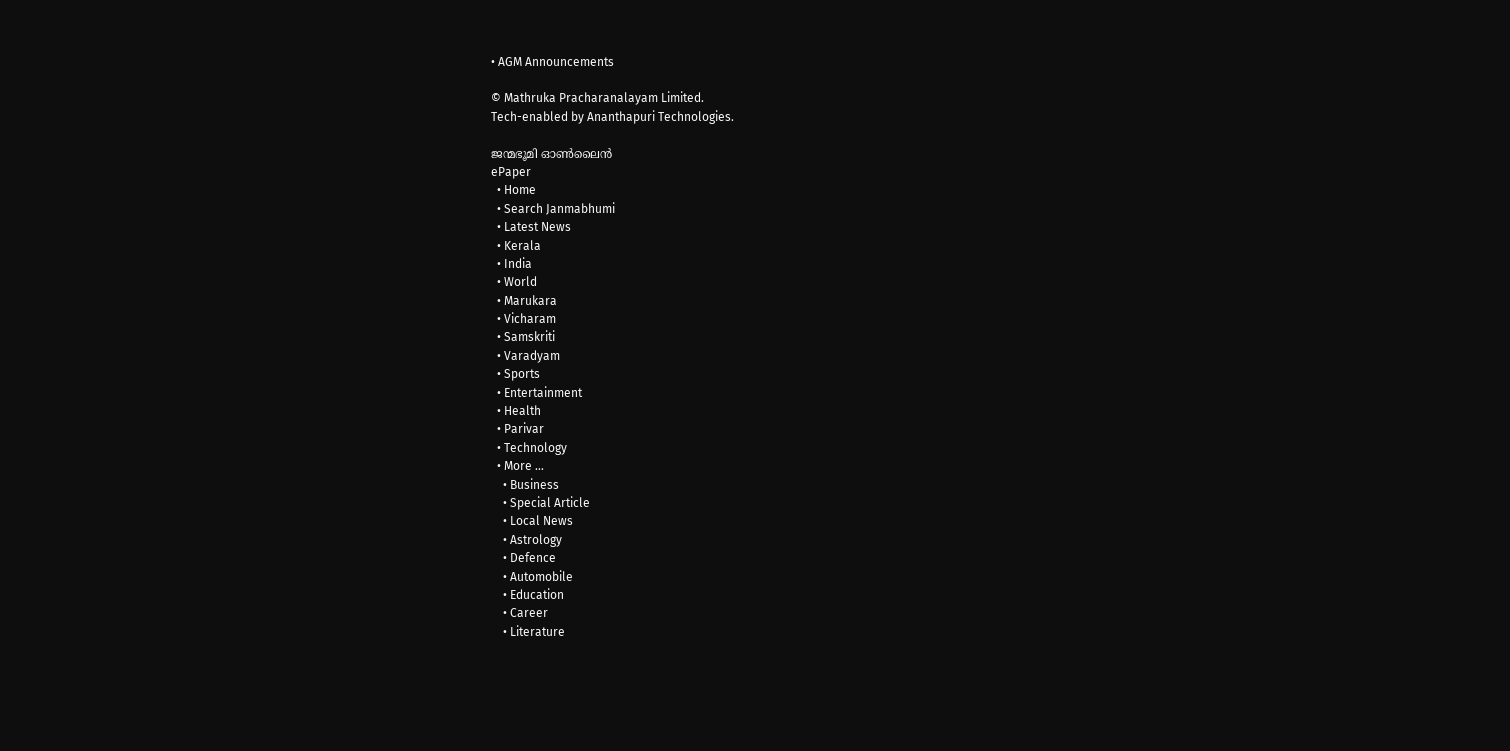• AGM Announcements

© Mathruka Pracharanalayam Limited.
Tech-enabled by Ananthapuri Technologies.

ജന്മഭൂമി ഓണ്‍ലൈന്‍
ePaper
  • Home
  • Search Janmabhumi
  • Latest News
  • Kerala
  • India
  • World
  • Marukara
  • Vicharam
  • Samskriti
  • Varadyam
  • Sports
  • Entertainment
  • Health
  • Parivar
  • Technology
  • More …
    • Business
    • Special Article
    • Local News
    • Astrology
    • Defence
    • Automobile
    • Education
    • Career
    • Literature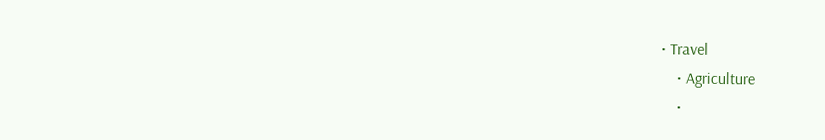• Travel
    • Agriculture
    •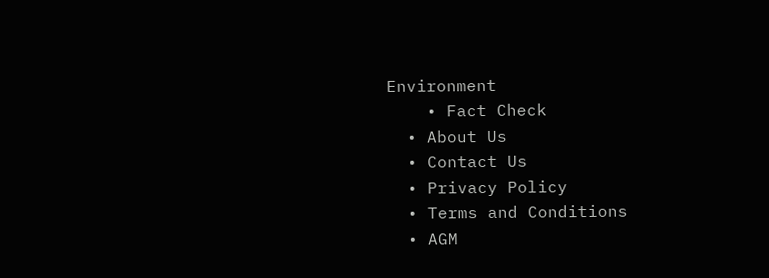Environment
    • Fact Check
  • About Us
  • Contact Us
  • Privacy Policy
  • Terms and Conditions
  • AGM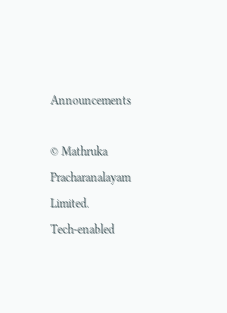Announcements

© Mathruka Pracharanalayam Limited.
Tech-enabled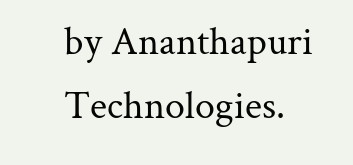by Ananthapuri Technologies.